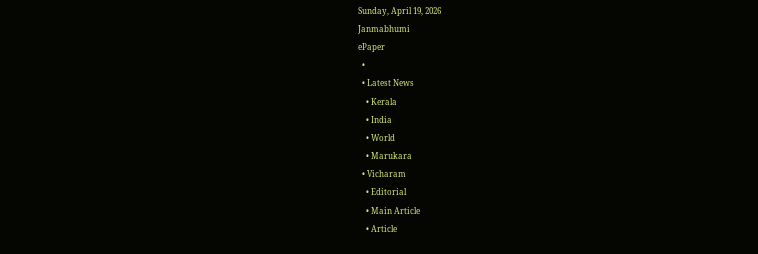Sunday, April 19, 2026
Janmabhumi
ePaper
  •
  • Latest News
    • Kerala
    • India
    • World
    • Marukara
  • Vicharam
    • Editorial
    • Main Article
    • Article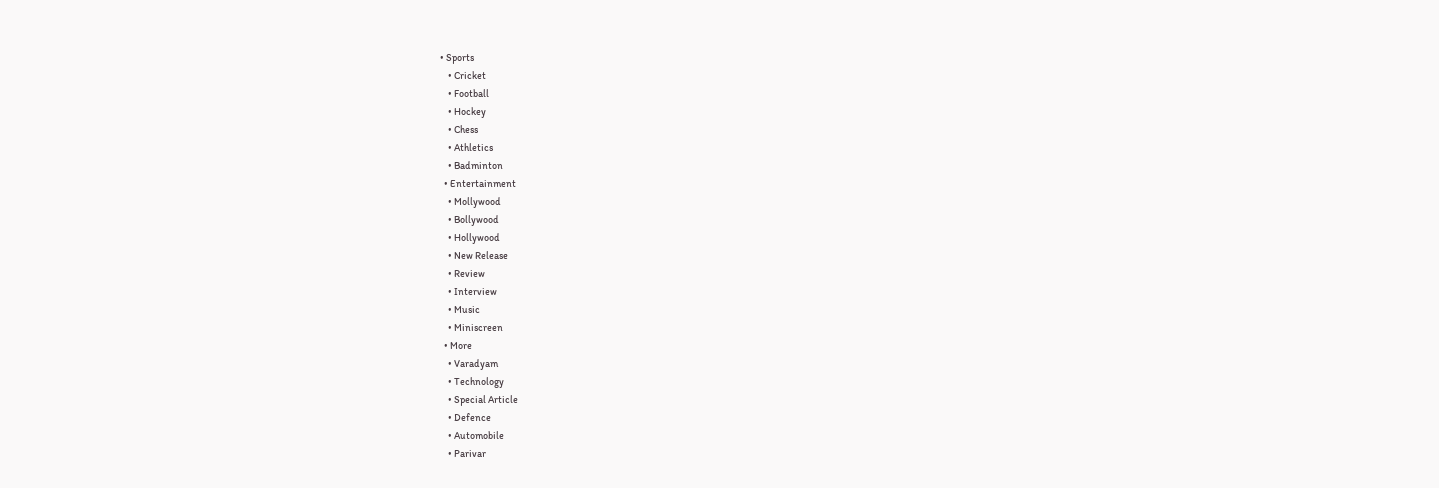• Sports
    • Cricket
    • Football
    • Hockey
    • Chess
    • Athletics
    • Badminton
  • Entertainment
    • Mollywood
    • Bollywood
    • Hollywood
    • New Release
    • Review
    • Interview
    • Music
    • Miniscreen
  • More
    • Varadyam
    • Technology
    • Special Article
    • Defence
    • Automobile
    • Parivar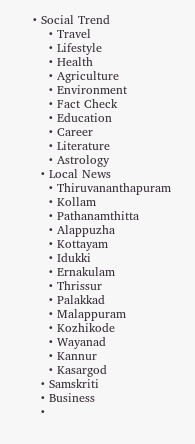• Social Trend
    • Travel
    • Lifestyle
    • Health
    • Agriculture
    • Environment
    • Fact Check
    • Education
    • Career
    • Literature
    • Astrology
  • Local News
    • Thiruvananthapuram
    • Kollam
    • Pathanamthitta
    • Alappuzha
    • Kottayam
    • Idukki
    • Ernakulam
    • Thrissur
    • Palakkad
    • Malappuram
    • Kozhikode
    • Wayanad
    • Kannur
    • Kasargod
  • Samskriti
  • Business
  •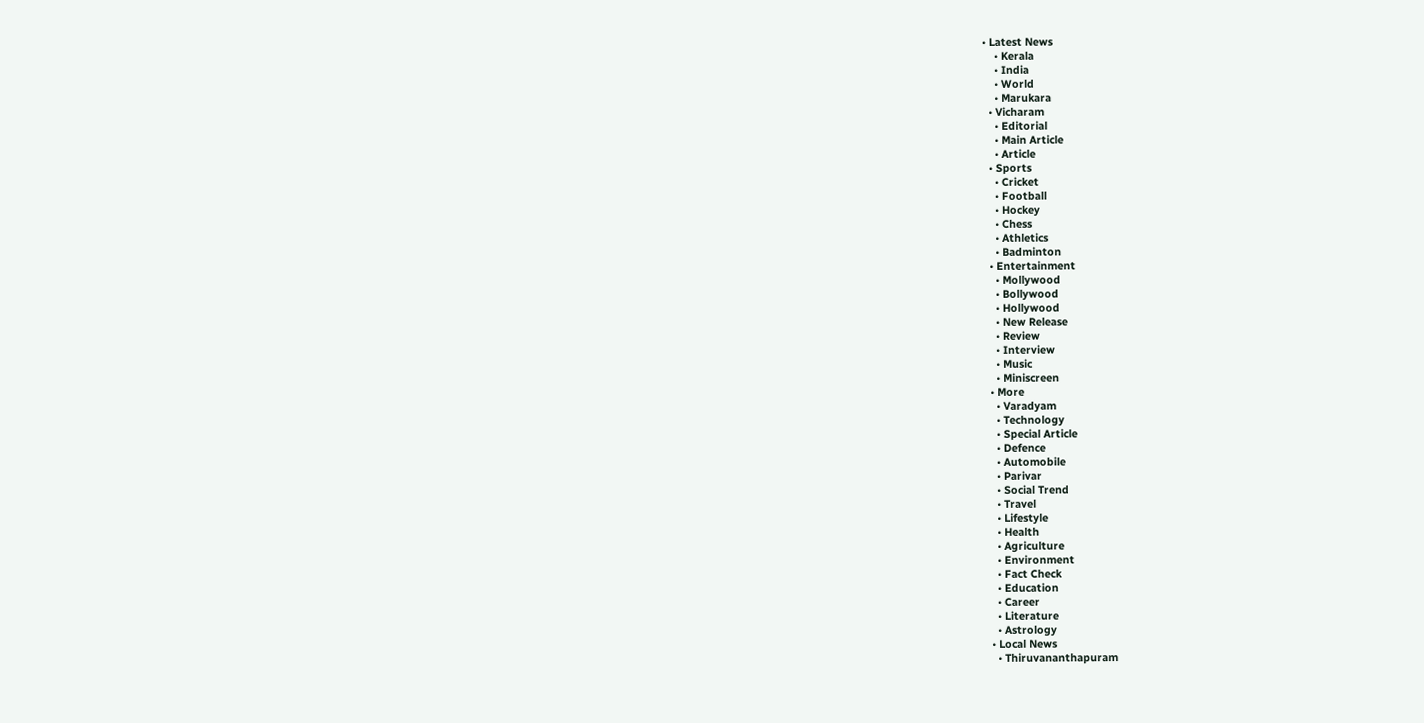• Latest News
    • Kerala
    • India
    • World
    • Marukara
  • Vicharam
    • Editorial
    • Main Article
    • Article
  • Sports
    • Cricket
    • Football
    • Hockey
    • Chess
    • Athletics
    • Badminton
  • Entertainment
    • Mollywood
    • Bollywood
    • Hollywood
    • New Release
    • Review
    • Interview
    • Music
    • Miniscreen
  • More
    • Varadyam
    • Technology
    • Special Article
    • Defence
    • Automobile
    • Parivar
    • Social Trend
    • Travel
    • Lifestyle
    • Health
    • Agriculture
    • Environment
    • Fact Check
    • Education
    • Career
    • Literature
    • Astrology
  • Local News
    • Thiruvananthapuram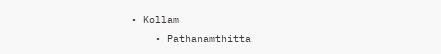• Kollam
    • Pathanamthitta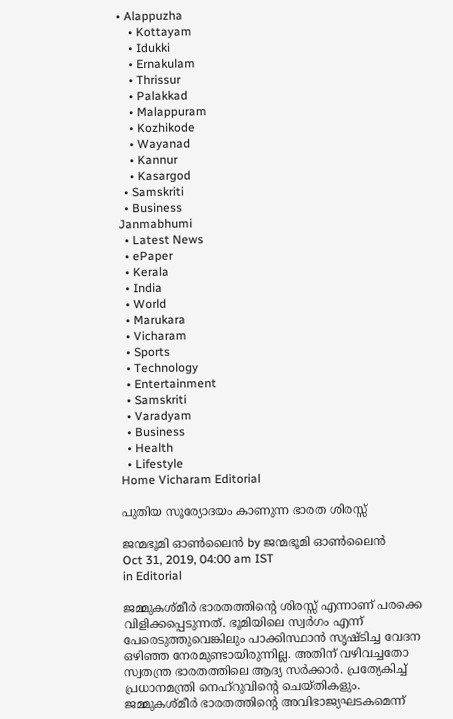• Alappuzha
    • Kottayam
    • Idukki
    • Ernakulam
    • Thrissur
    • Palakkad
    • Malappuram
    • Kozhikode
    • Wayanad
    • Kannur
    • Kasargod
  • Samskriti
  • Business
Janmabhumi
  • Latest News
  • ePaper
  • Kerala
  • India
  • World
  • Marukara
  • Vicharam
  • Sports
  • Technology
  • Entertainment
  • Samskriti
  • Varadyam
  • Business
  • Health
  • Lifestyle
Home Vicharam Editorial

പുതിയ സൂര്യോദയം കാണുന്ന ഭാരത ശിരസ്സ്

ജന്മഭൂമി ഓണ്‍ലൈന്‍ by ജന്മഭൂമി ഓണ്‍ലൈന്‍
Oct 31, 2019, 04:00 am IST
in Editorial

ജമ്മുകശ്മീര്‍ ഭാരതത്തിന്റെ ശിരസ്സ് എന്നാണ് പരക്കെ വിളിക്കപ്പെടുന്നത്. ഭൂമിയിലെ സ്വര്‍ഗം എന്ന് പേരെടുത്തുവെങ്കിലും പാക്കിസ്ഥാന്‍ സൃഷ്ടിച്ച വേദന ഒഴിഞ്ഞ നേരമുണ്ടായിരുന്നില്ല. അതിന് വഴിവച്ചതോ സ്വതന്ത്ര ഭാരതത്തിലെ ആദ്യ സര്‍ക്കാര്‍. പ്രത്യേകിച്ച് പ്രധാനമന്ത്രി നെഹ്‌റുവിന്റെ ചെയ്തികളും. ജമ്മുകശ്മീര്‍ ഭാരതത്തിന്റെ അവിഭാജ്യഘടകമെന്ന്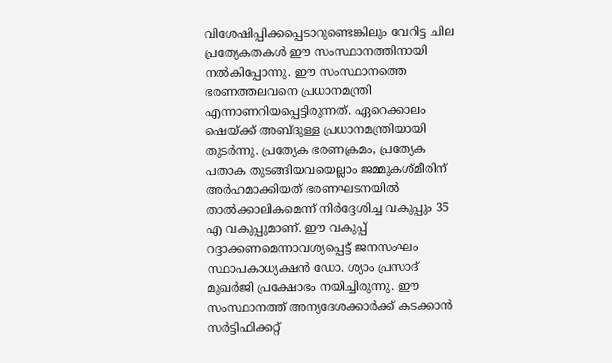വിശേഷിപ്പിക്കപ്പെടാറുണ്ടെങ്കിലും വേറിട്ട ചില പ്രത്യേകതകള്‍ ഈ സംസ്ഥാനത്തിനായി നല്‍കിപ്പോന്നു. ഈ സംസ്ഥാനത്തെ ഭരണത്തലവനെ പ്രധാനമന്ത്രി എന്നാണറിയപ്പെട്ടിരുന്നത്. ഏറെക്കാലം ഷെയ്‌ക്ക് അബ്ദുള്ള പ്രധാനമന്ത്രിയായി തുടര്‍ന്നു. പ്രത്യേക ഭരണക്രമം, പ്രത്യേക പതാക തുടങ്ങിയവയെല്ലാം ജമ്മുകശ്മീരിന് അര്‍ഹമാക്കിയത് ഭരണഘടനയില്‍ താല്‍ക്കാലികമെന്ന് നിര്‍ദ്ദേശിച്ച വകുപ്പും 35 എ വകുപ്പുമാണ്. ഈ വകുപ്പ് റദ്ദാക്കണമെന്നാവശ്യപ്പെട്ട് ജനസംഘം സ്ഥാപകാധ്യക്ഷന്‍ ഡോ. ശ്യാം പ്രസാദ് മുഖര്‍ജി പ്രക്ഷോഭം നയിച്ചിരുന്നു. ഈ സംസ്ഥാനത്ത് അന്യദേശക്കാര്‍ക്ക് കടക്കാന്‍ സര്‍ട്ടിഫിക്കറ്റ്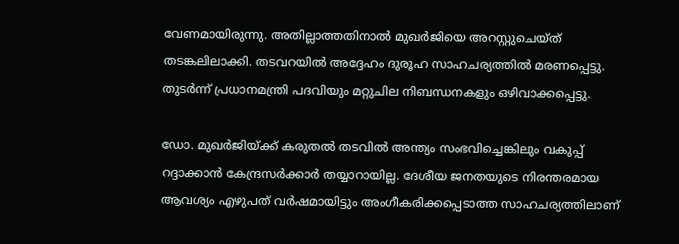വേണമായിരുന്നു. അതില്ലാത്തതിനാല്‍ മുഖര്‍ജിയെ അറസ്റ്റുചെയ്ത് തടങ്കലിലാക്കി. തടവറയില്‍ അദ്ദേഹം ദുരൂഹ സാഹചര്യത്തില്‍ മരണപ്പെട്ടു. തുടര്‍ന്ന് പ്രധാനമന്ത്രി പദവിയും മറ്റുചില നിബന്ധനകളും ഒഴിവാക്കപ്പെട്ടു.

ഡോ. മുഖര്‍ജിയ്‌ക്ക് കരുതല്‍ തടവില്‍ അന്ത്യം സംഭവിച്ചെങ്കിലും വകുപ്പ് റദ്ദാക്കാന്‍ കേന്ദ്രസര്‍ക്കാര്‍ തയ്യാറായില്ല. ദേശീയ ജനതയുടെ നിരന്തരമായ ആവശ്യം എഴുപത് വര്‍ഷമായിട്ടും അംഗീകരിക്കപ്പെടാത്ത സാഹചര്യത്തിലാണ്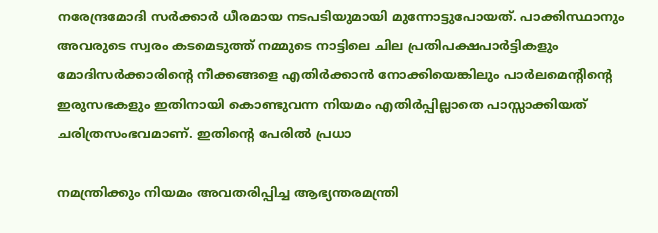നരേന്ദ്രമോദി സര്‍ക്കാര്‍ ധീരമായ നടപടിയുമായി മുന്നോട്ടുപോയത്. പാക്കിസ്ഥാനും അവരുടെ സ്വരം കടമെടുത്ത് നമ്മുടെ നാട്ടിലെ ചില പ്രതിപക്ഷപാര്‍ട്ടികളും മോദിസര്‍ക്കാരിന്റെ നീക്കങ്ങളെ എതിര്‍ക്കാന്‍ നോക്കിയെങ്കിലും പാര്‍ലമെന്റിന്റെ ഇരുസഭകളും ഇതിനായി കൊണ്ടുവന്ന നിയമം എതിര്‍പ്പില്ലാതെ പാസ്സാക്കിയത് ചരിത്രസംഭവമാണ്. ഇതിന്റെ പേരില്‍ പ്രധാ

നമന്ത്രിക്കും നിയമം അവതരിപ്പിച്ച ആഭ്യന്തരമന്ത്രി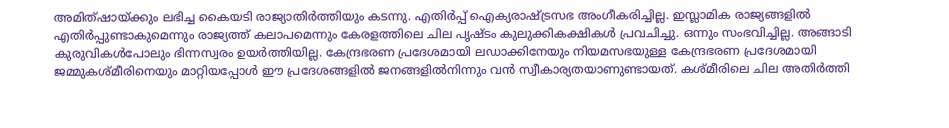അമിത്ഷായ്‌ക്കും ലഭിച്ച കൈയടി രാജ്യാതിര്‍ത്തിയും കടന്നു. എതിര്‍പ്പ് ഐക്യരാഷ്‌ട്രസഭ അംഗീകരിച്ചില്ല. ഇസ്ലാമിക രാജ്യങ്ങളില്‍ എതിര്‍പ്പുണ്ടാകുമെന്നും രാജ്യത്ത് കലാപമെന്നും കേരളത്തിലെ ചില പൃഷ്ടം കുലുക്കികക്ഷികള്‍ പ്രവചിച്ചു. ഒന്നും സംഭവിച്ചില്ല. അങ്ങാടി കുരുവികള്‍പോലും ഭിന്നസ്വരം ഉയര്‍ത്തിയില്ല. കേന്ദ്രഭരണ പ്രദേശമായി ലഡാക്കിനേയും നിയമസഭയുള്ള കേന്ദ്രഭരണ പ്രദേശമായി ജമ്മുകശ്മീരിനെയും മാറ്റിയപ്പോള്‍ ഈ പ്രദേശങ്ങളില്‍ ജനങ്ങളില്‍നിന്നും വന്‍ സ്വീകാര്യതയാണുണ്ടായത്. കശ്മീരിലെ ചില അതിര്‍ത്തി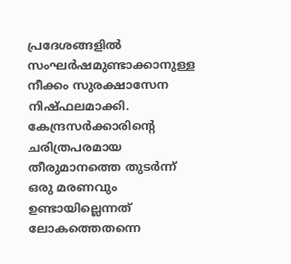പ്രദേശങ്ങളില്‍ സംഘര്‍ഷമുണ്ടാക്കാനുള്ള നീക്കം സുരക്ഷാസേന നിഷ്ഫലമാക്കി. കേന്ദ്രസര്‍ക്കാരിന്റെ ചരിത്രപരമായ തീരുമാനത്തെ തുടര്‍ന്ന് ഒരു മരണവും ഉണ്ടായില്ലെന്നത് ലോകത്തെതന്നെ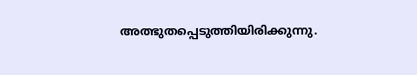അത്ഭുതപ്പെടുത്തിയിരിക്കുന്നു.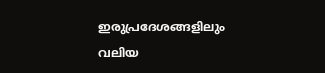ഇരുപ്രദേശങ്ങളിലും വലിയ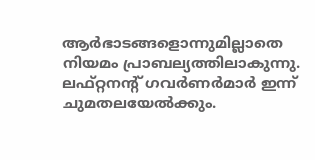ആര്‍ഭാടങ്ങളൊന്നുമില്ലാതെ നിയമം പ്രാബല്യത്തിലാകുന്നു. ലഫ്റ്റനന്റ് ഗവര്‍ണര്‍മാര്‍ ഇന്ന് ചുമതലയേല്‍ക്കും.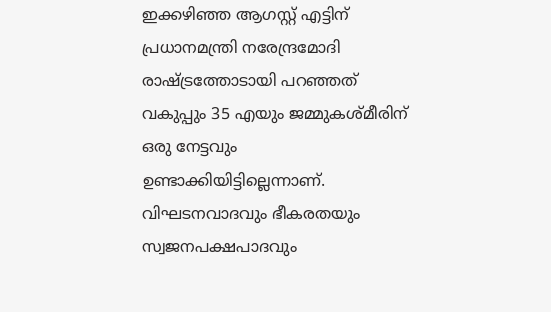ഇക്കഴിഞ്ഞ ആഗസ്റ്റ് എട്ടിന് പ്രധാനമന്ത്രി നരേന്ദ്രമോദി രാഷ്‌ട്രത്തോടായി പറഞ്ഞത് വകുപ്പും 35 എയും ജമ്മുകശ്മീരിന് ഒരു നേട്ടവും ഉണ്ടാക്കിയിട്ടില്ലെന്നാണ്. വിഘടനവാദവും ഭീകരതയും സ്വജനപക്ഷപാദവും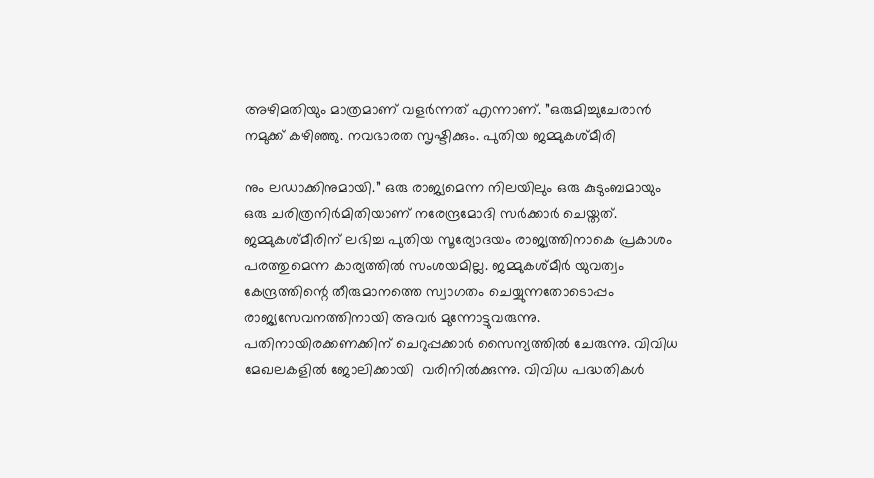അഴിമതിയും മാത്രമാണ് വളര്‍ന്നത് എന്നാണ്. ”ഒരുമിച്ചുചേരാന്‍ നമുക്ക് കഴിഞ്ഞു. നവഭാരത സൃഷ്ടിക്കും. പുതിയ ജമ്മുകശ്മീരി

നും ലഡാക്കിനുമായി.” ഒരു രാജ്യമെന്ന നിലയിലും ഒരു കുടുംബമായും ഒരു ചരിത്രനിര്‍മിതിയാണ് നരേന്ദ്രമോദി സര്‍ക്കാര്‍ ചെയ്തത്. ജമ്മുകശ്മീരിന് ലഭിച്ച പുതിയ സൂര്യോദയം രാജ്യത്തിനാകെ പ്രകാശം പരത്തുമെന്ന കാര്യത്തില്‍ സംശയമില്ല. ജമ്മുകശ്മീര്‍ യുവത്വം കേന്ദ്രത്തിന്റെ തീരുമാനത്തെ സ്വാഗതം ചെയ്യുന്നതോടൊപ്പം രാജ്യസേവനത്തിനായി അവര്‍ മുന്നോട്ടുവരുന്നു. പതിനായിരക്കണക്കിന് ചെറുപ്പക്കാര്‍ സൈന്യത്തില്‍ ചേരുന്നു. വിവിധ മേഖലകളില്‍ ജോലിക്കായി  വരിനില്‍ക്കുന്നു. വിവിധ പദ്ധതികള്‍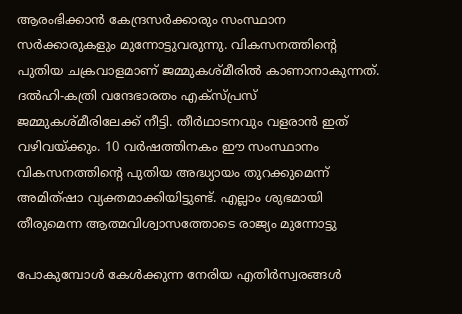ആരംഭിക്കാന്‍ കേന്ദ്രസര്‍ക്കാരും സംസ്ഥാന സര്‍ക്കാരുകളും മുന്നോട്ടുവരുന്നു. വികസനത്തിന്റെ പുതിയ ചക്രവാളമാണ് ജമ്മുകശ്മീരില്‍ കാണാനാകുന്നത്. ദല്‍ഹി-കത്രി വന്ദേഭാരതം എക്‌സ്പ്രസ് ജമ്മുകശ്മീരിലേക്ക് നീട്ടി. തീര്‍ഥാടനവും വളരാന്‍ ഇത് വഴിവയ്‌ക്കും. 10 വര്‍ഷത്തിനകം ഈ സംസ്ഥാനം വികസനത്തിന്റെ പുതിയ അദ്ധ്യായം തുറക്കുമെന്ന് അമിത്ഷാ വ്യക്തമാക്കിയിട്ടുണ്ട്. എല്ലാം ശുഭമായി തീരുമെന്ന ആത്മവിശ്വാസത്തോടെ രാജ്യം മുന്നോട്ടു

പോകുമ്പോള്‍ കേള്‍ക്കുന്ന നേരിയ എതിര്‍സ്വരങ്ങള്‍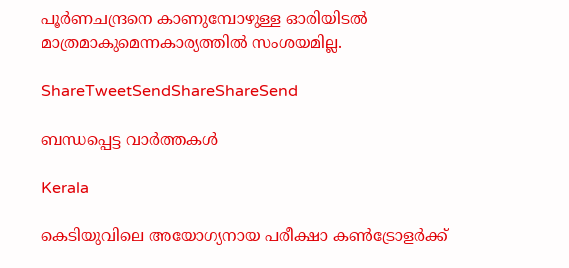പൂര്‍ണചന്ദ്രനെ കാണുമ്പോഴുള്ള ഓരിയിടല്‍ മാത്രമാകുമെന്നകാര്യത്തില്‍ സംശയമില്ല.

ShareTweetSendShareShareSend

ബന്ധപ്പെട്ട വാര്‍ത്തകള്‍

Kerala

കെടിയുവിലെ അയോഗ്യനായ പരീക്ഷാ കണ്‍ട്രോളര്‍ക്ക്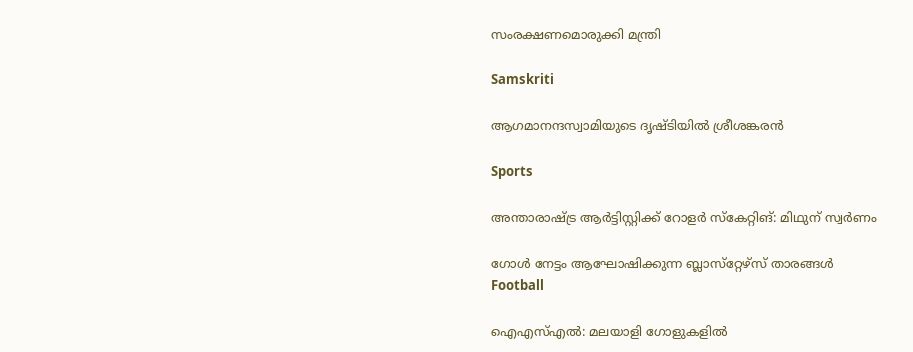സംരക്ഷണമൊരുക്കി മന്ത്രി

Samskriti

ആഗമാനന്ദസ്വാമിയുടെ ദൃഷ്ടിയില്‍ ശ്രീശങ്കരന്‍

Sports

അന്താരാഷ്‌ട്ര ആര്‍ട്ടിസ്റ്റിക്ക് റോളര്‍ സ്‌കേറ്റിങ്: മിഥുന് സ്വര്‍ണം

ഗോള്‍ നേട്ടം ആഘോഷിക്കുന്ന ബ്ലാസ്‌റ്റേഴ്‌സ് താരങ്ങള്‍
Football

ഐഎസ്എല്‍: മലയാളി ഗോളുകളില്‍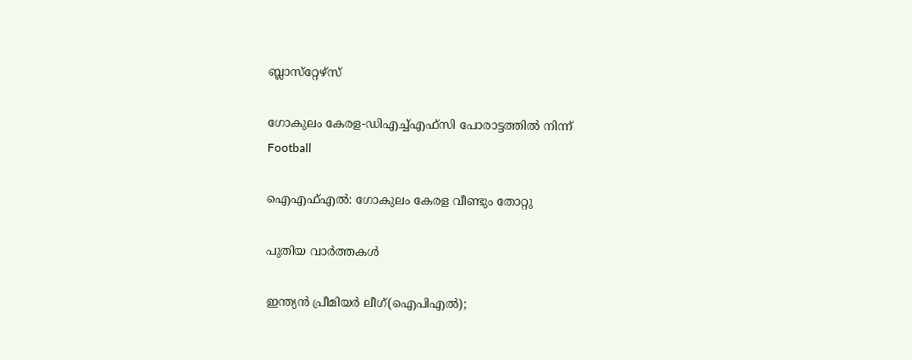ബ്ലാസ്‌റ്റേഴ്‌സ്

ഗോകുലം കേരള-ഡിഎച്ച്എഫ്‌സി പോരാട്ടത്തില്‍ നിന്ന്‌
Football

ഐഎഫ്എല്‍: ഗോകുലം കേരള വീണ്ടും തോറ്റു

പുതിയ വാര്‍ത്തകള്‍

ഇന്ത്യന്‍ പ്രീമിയര്‍ ലീഗ്(ഐപിഎല്‍);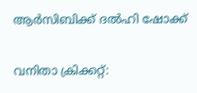ആര്‍സിബിക്ക് ദല്‍ഹി ഷോക്ക്

വനിതാ ക്രിക്കറ്റ്: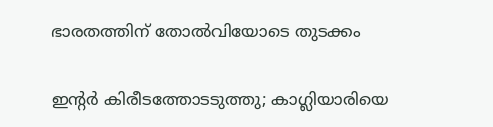ഭാരതത്തിന് തോല്‍വിയോടെ തുടക്കം

ഇന്റര്‍ കിരീടത്തോടടുത്തു; കാഗ്ലിയാരിയെ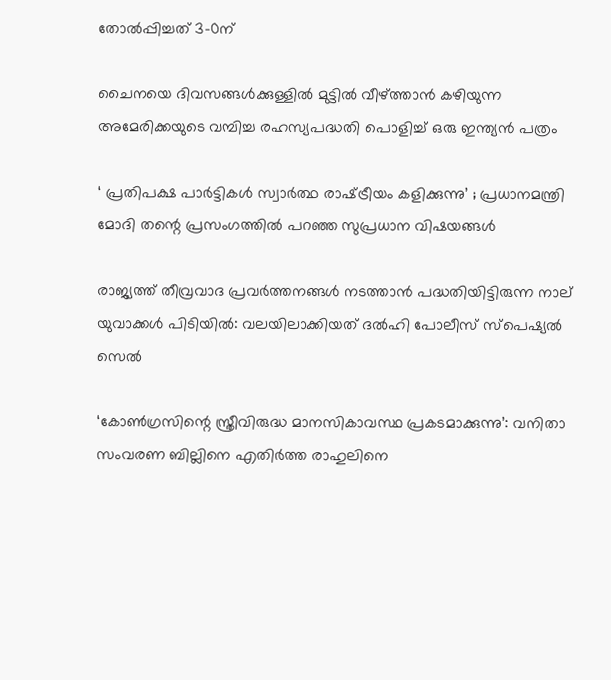തോല്‍പ്പിച്ചത് 3-0ന്

ചൈനയെ ദിവസങ്ങള്‍ക്കുള്ളില്‍ മുട്ടില്‍ വീഴ്‌ത്താന്‍ കഴിയുന്ന അമേരിക്കയുടെ വമ്പിച്ച രഹസ്യപദ്ധതി പൊളിച്ച് ഒരു ഇന്ത്യന്‍ പത്രം

‘ പ്രതിപക്ഷ പാർട്ടികൾ സ്വാർത്ഥ രാഷ്‌ട്രീയം കളിക്കുന്നു’ ; പ്രധാനമന്ത്രി മോദി തന്റെ പ്രസംഗത്തിൽ പറഞ്ഞ സുപ്രധാന വിഷയങ്ങൾ

രാജ്യത്ത് തീവ്രവാദ പ്രവർത്തനങ്ങൾ നടത്താൻ പദ്ധതിയിട്ടിരുന്ന നാല് യുവാക്കൾ പിടിയിൽ: വലയിലാക്കിയത് ദൽഹി പോലീസ് സ്പെഷ്യൽ സെൽ

‘കോൺഗ്രസിന്റെ സ്ത്രീവിരുദ്ധ മാനസികാവസ്ഥ പ്രകടമാക്കുന്നു’: വനിതാ സംവരണ ബില്ലിനെ എതിർത്ത രാഹുലിനെ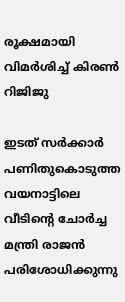രൂക്ഷമായി വിമർശിച്ച് കിരൺ റിജിജു

ഇടത് സര്‍ക്കാര്‍ പണിതുകൊടുത്ത വയനാട്ടിലെ വീടിന്‍റെ ചോര്‍ച്ച മന്ത്രി രാജന്‍ പരിശോധിക്കുന്നു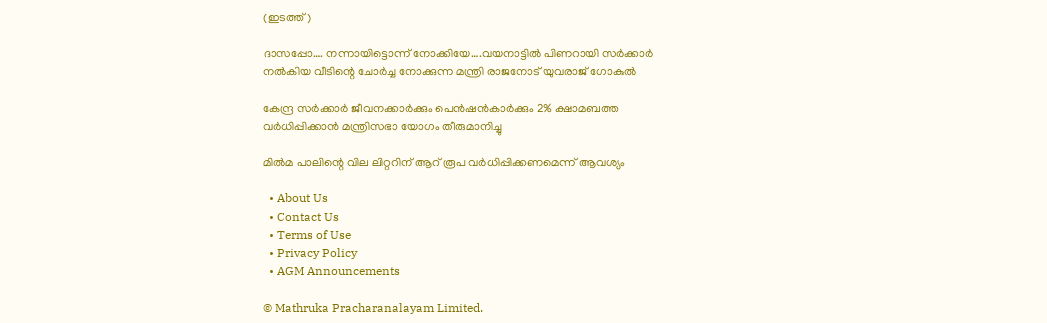(ഇടത്ത്)

ദാസപ്പോ…. നന്നായിട്ടൊന്ന് നോക്കിയേ….വയനാട്ടില്‍ പിണറായി സര്‍ക്കാര്‍ നല്‍കിയ വീടിന്റെ ചോര്‍ച്ച നോക്കുന്ന മന്ത്രി രാജനോട് യുവരാജ് ഗോകുല്‍

കേന്ദ്ര സർക്കാർ ജീവനക്കാർക്കും പെൻഷൻകാർക്കും 2% ക്ഷാമബത്ത വർധിപ്പിക്കാൻ മന്ത്രിസഭാ യോഗം തീരുമാനിച്ചു

മില്‍മ പാലിന്റെ വില ലിറ്ററിന് ആറ് രൂപ വര്‍ധിപ്പിക്കണമെന്ന് ആവശ്യം

  • About Us
  • Contact Us
  • Terms of Use
  • Privacy Policy
  • AGM Announcements

© Mathruka Pracharanalayam Limited.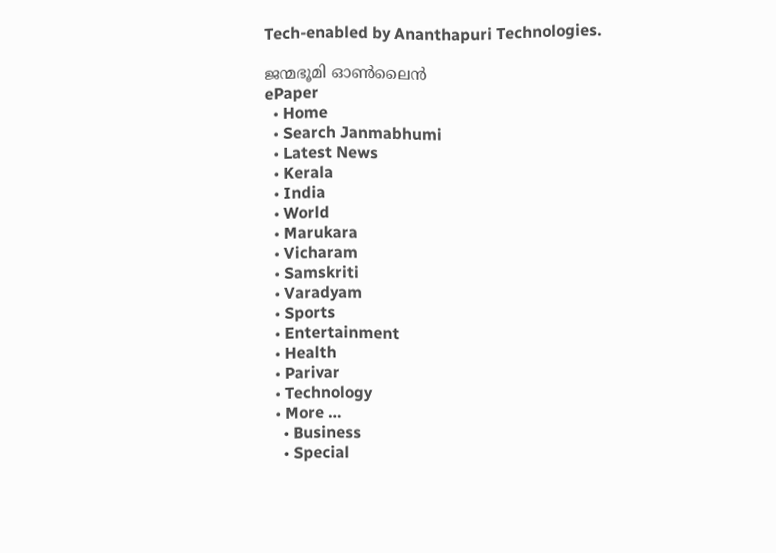Tech-enabled by Ananthapuri Technologies.

ജന്മഭൂമി ഓണ്‍ലൈന്‍
ePaper
  • Home
  • Search Janmabhumi
  • Latest News
  • Kerala
  • India
  • World
  • Marukara
  • Vicharam
  • Samskriti
  • Varadyam
  • Sports
  • Entertainment
  • Health
  • Parivar
  • Technology
  • More …
    • Business
    • Special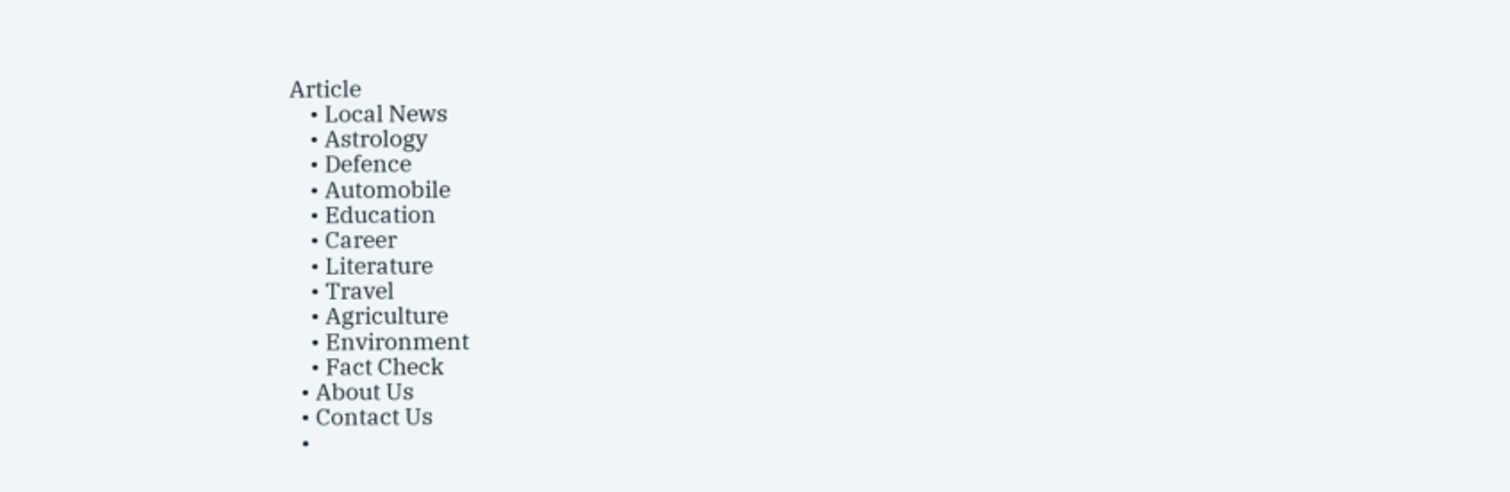Article
    • Local News
    • Astrology
    • Defence
    • Automobile
    • Education
    • Career
    • Literature
    • Travel
    • Agriculture
    • Environment
    • Fact Check
  • About Us
  • Contact Us
  •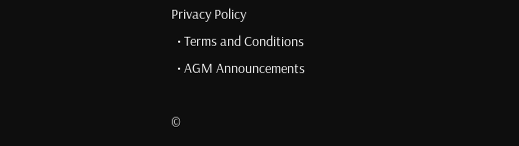Privacy Policy
  • Terms and Conditions
  • AGM Announcements

©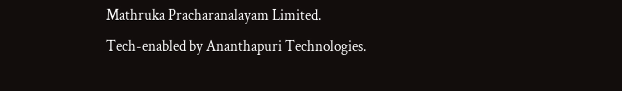Mathruka Pracharanalayam Limited.
Tech-enabled by Ananthapuri Technologies.